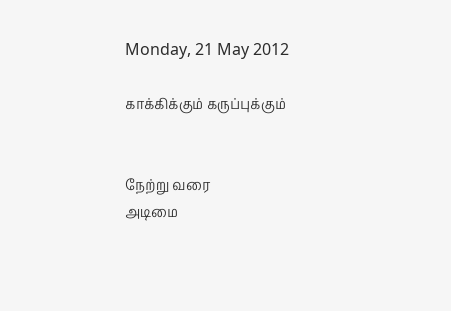Monday, 21 May 2012

காக்கிக்கும் கருப்புக்கும்


நேற்று வரை
அடிமை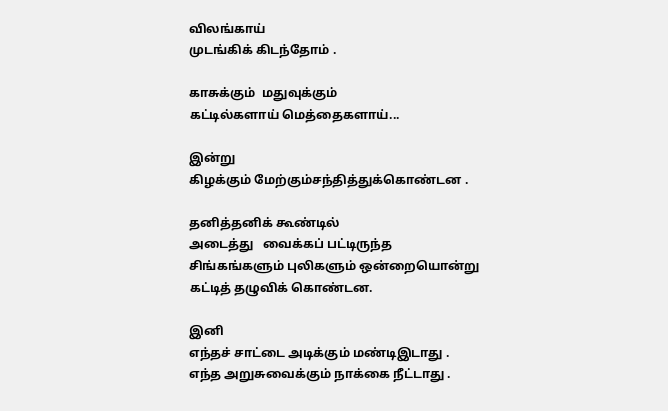விலங்காய்
முடங்கிக் கிடந்தோம் .

காசுக்கும்  மதுவுக்கும்
கட்டில்களாய் மெத்தைகளாய்...

இன்று
கிழக்கும் மேற்கும்சந்தித்துக்கொண்டன .

தனித்தனிக் கூண்டில்
அடைத்து   வைக்கப் பட்டிருந்த
சிங்கங்களும் புலிகளும் ஒன்றையொன்று
கட்டித் தழுவிக் கொண்டன.

இனி
எந்தச் சாட்டை அடிக்கும் மண்டிஇடாது .
எந்த அறுசுவைக்கும் நாக்கை நீட்டாது .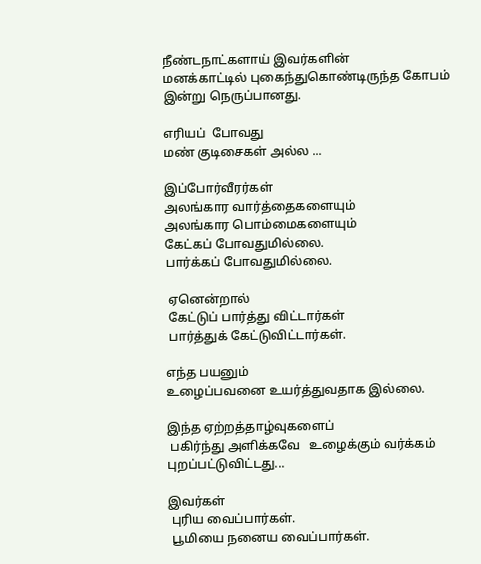நீண்டநாட்களாய் இவர்களின்
மனக்காட்டில் புகைந்துகொண்டிருந்த கோபம்
இன்று நெருப்பானது.

எரியப்  போவது
மண் குடிசைகள் அல்ல ...

இப்போர்வீரர்கள்
அலங்கார வார்த்தைகளையும்
அலங்கார பொம்மைகளையும்
கேட்கப் போவதுமில்லை.
பார்க்கப் போவதுமில்லை.

 ஏனென்றால்
 கேட்டுப் பார்த்து விட்டார்கள்
 பார்த்துக் கேட்டுவிட்டார்கள்.

எந்த பயனும்
உழைப்பவனை உயர்த்துவதாக இல்லை.

இந்த ஏற்றத்தாழ்வுகளைப்
 பகிர்ந்து அளிக்கவே   உழைக்கும் வர்க்கம்
புறப்பட்டுவிட்டது...

இவர்கள்
 புரிய வைப்பார்கள்.
 பூமியை நனைய வைப்பார்கள்.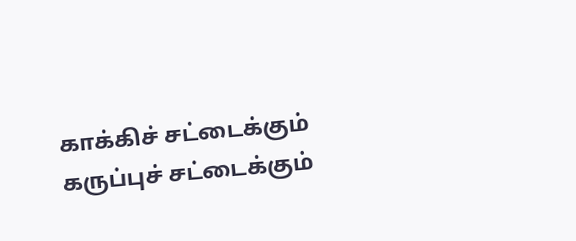காக்கிச் சட்டைக்கும்
கருப்புச் சட்டைக்கும்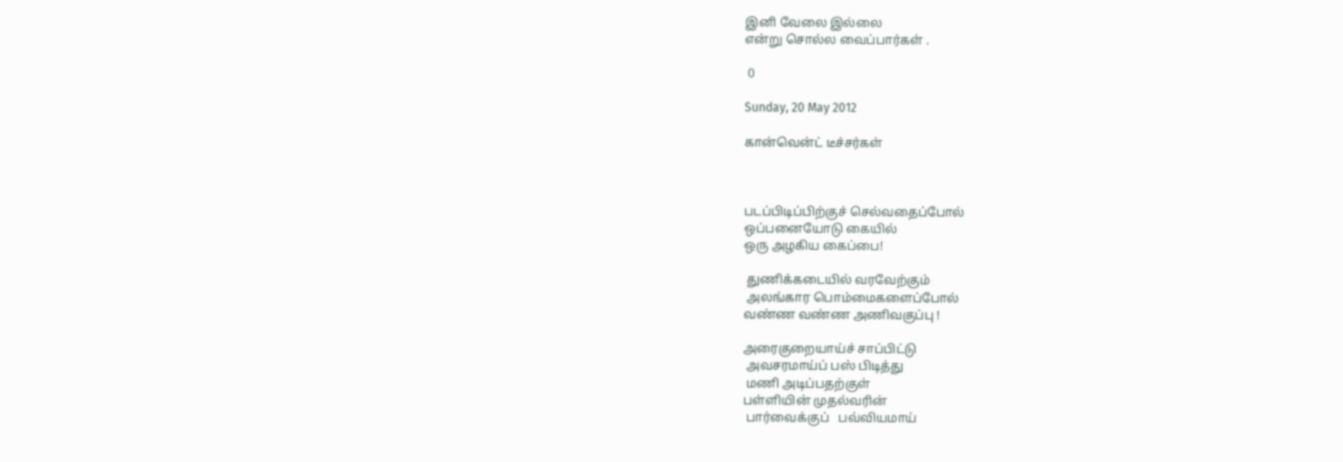இனி வேலை இல்லை
என்று சொல்ல வைப்பார்கள் .

 0

Sunday, 20 May 2012

கான்வென்ட் டீச்சர்கள்



படப்பிடிப்பிற்குச் செல்வதைப்போல்
ஒப்பனையோடு கையில்
ஒரு அழகிய கைப்பை!

 துணிக்கடையில் வரவேற்கும்
 அலங்கார பொம்மைகளைப்போல்
வண்ண வண்ண அணிவகுப்பு !

அரைகுறையாய்ச் சாப்பிட்டு
 அவசரமாய்ப் பஸ் பிடித்து
 மணி அடிப்பதற்குள்
பள்ளியின் முதல்வரின்
 பார்வைக்குப்   பவ்வியமாய்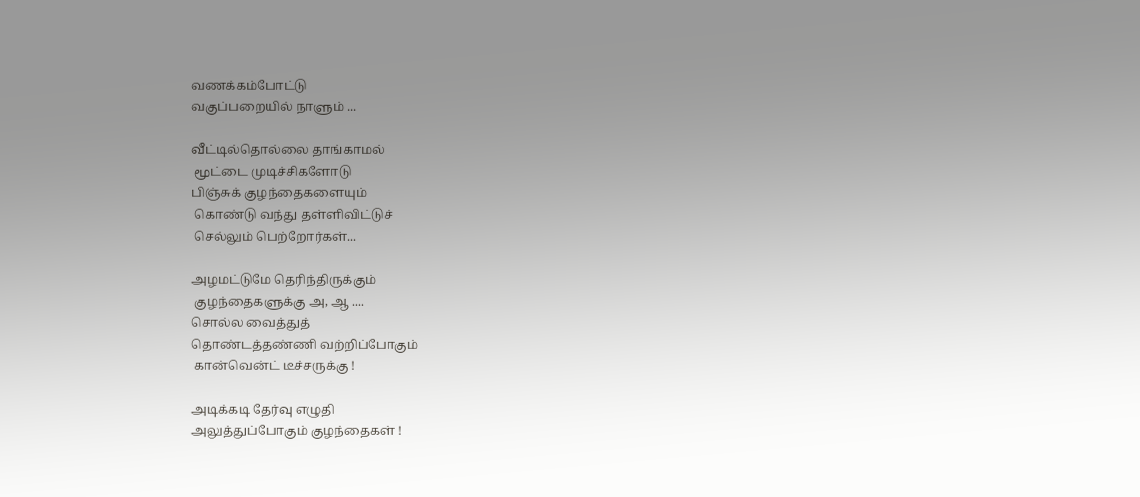வணக்கம்போட்டு
வகுப்பறையில் நாளும் ...

வீட்டில்தொல்லை தாங்காமல்
 மூட்டை முடிச்சிகளோடு
பிஞ்சுக் குழந்தைகளையும்
 கொண்டு வந்து தள்ளிவிட்டுச்
 செல்லும் பெற்றோர்கள்...

அழமட்டுமே தெரிந்திருக்கும்
 குழந்தைகளுக்கு அ, ஆ ....
சொல்ல வைத்துத்
தொண்டத்தண்ணி வற்றிப்போகும்
 கான்வென்ட் டீச்சருக்கு !

அடிக்கடி தேர்வு எழுதி
அலுத்துப்போகும் குழந்தைகள் !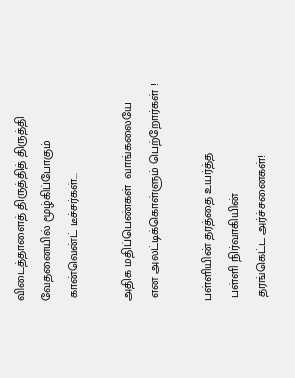விடைத்தாளைத் திருத்தித் திருத்தி
வேதனையில் மூழ்கிப்போகும்
 கான்வென்ட் டீச்சர்கள்...

அதிக மதிப்பெண்கள்  வாங்கலையே
 என அலட்டிக்கொள்ளும் பெற்றோர்கள் !

பள்ளியின் தரத்தை உயர்த்த
 பள்ளி நிர்வாகியின்
 தரங்கெட்ட அர்ச்சனைகள்!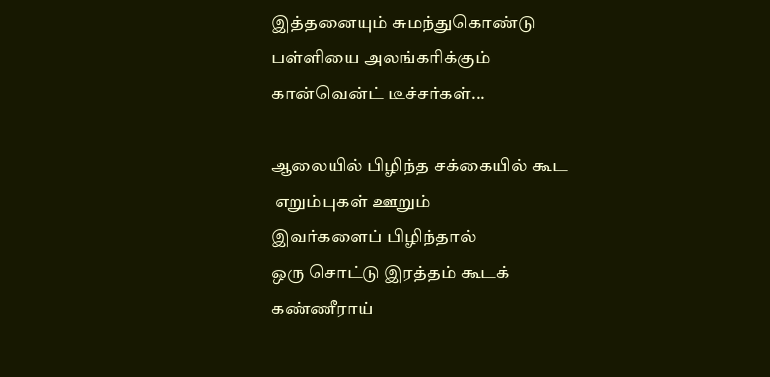இத்தனையும் சுமந்துகொண்டு
பள்ளியை அலங்கரிக்கும்
கான்வென்ட் டீச்சர்கள்...

ஆலையில் பிழிந்த சக்கையில் கூட
 எறும்புகள் ஊறும்
இவர்களைப் பிழிந்தால்
ஒரு சொட்டு இரத்தம் கூடக்
கண்ணீராய்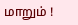மாறும் !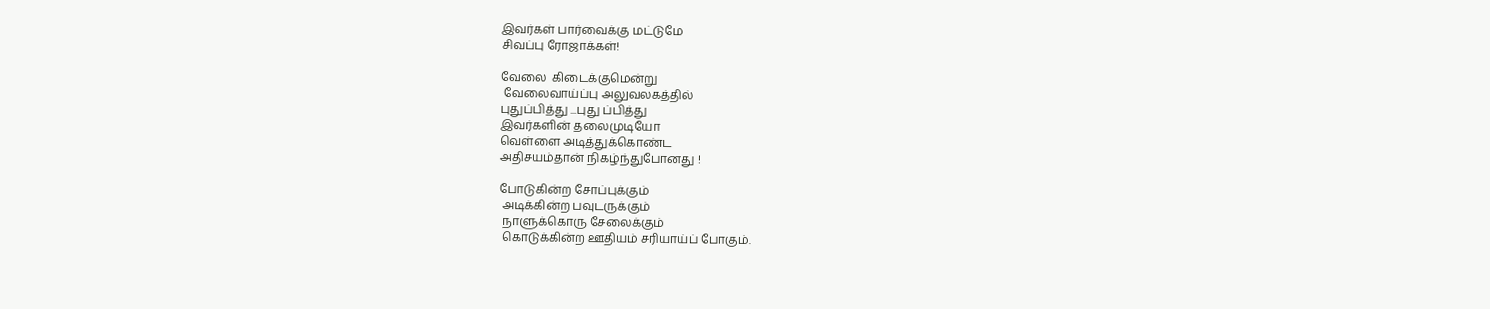இவர்கள் பார்வைக்கு மட்டுமே
சிவப்பு ரோஜாக்கள்!

வேலை  கிடைக்குமென்று
 வேலைவாய்ப்பு அலுவலகத்தில்
புதுப்பித்து ...புது ப்பித்து
இவர்களின் தலைமுடியோ
வெள்ளை அடித்துக்கொண்ட
அதிசயம்தான் நிகழ்ந்துபோனது !

போடுகின்ற சோப்புக்கும்
 அடிக்கின்ற பவுடருக்கும்
 நாளுக்கொரு சேலைக்கும்
 கொடுக்கின்ற ஊதியம் சரியாய்ப் போகும்.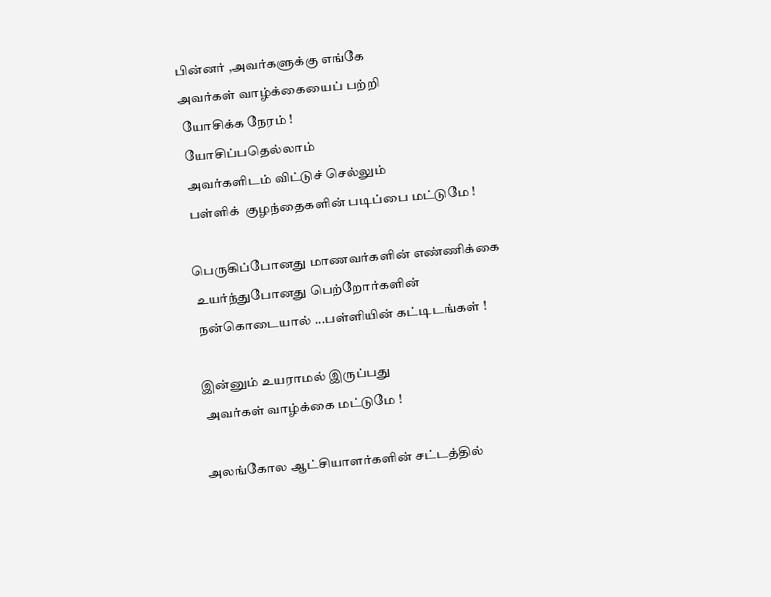பின்னர் ,அவர்களுக்கு எங்கே
அவர்கள் வாழ்க்கையைப் பற்றி
 யோசிக்க நேரம் !
 யோசிப்பதெல்லாம்
 அவர்களிடம் விட்டுச் செல்லும்
 பள்ளிக்  குழந்தைகளின் படிப்பை மட்டுமே !

பெருகிப்போனது மாணவர்களின் எண்ணிக்கை
 உயர்ந்துபோனது பெற்றோர்களின்
 நன்கொடையால் ...பள்ளியின் கட்டிடங்கள் !

இன்னும் உயராமல் இருப்பது
 அவர்கள் வாழ்க்கை மட்டுமே !

அலங்கோல ஆட்சியாளர்களின் சட்டத்தில்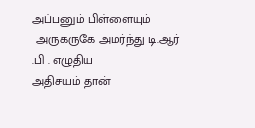அப்பனும் பிள்ளையும்
 அருகருகே அமர்ந்து டி.ஆர் .பி . எழுதிய
அதிசயம் தான்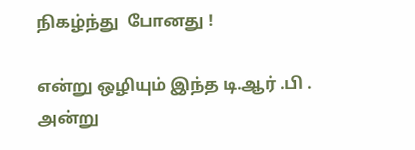நிகழ்ந்து  போனது !

என்று ஒழியும் இந்த டி.ஆர் .பி .
அன்று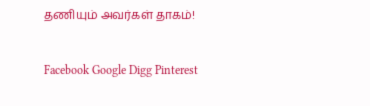தணியும் அவர்கள் தாகம்!


Facebook Google Digg Pinterest